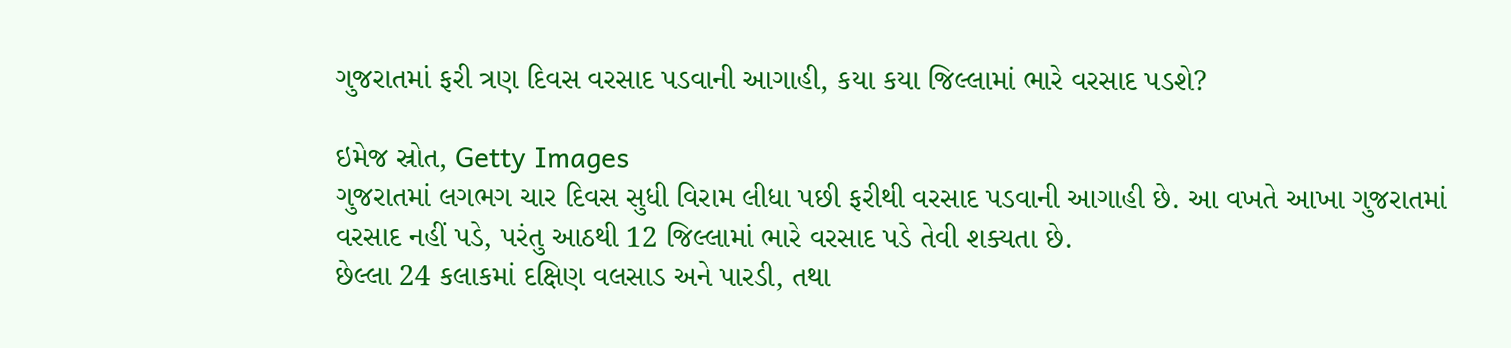ગુજરાતમાં ફરી ત્રણ દિવસ વરસાદ પડવાની આગાહી, કયા કયા જિલ્લામાં ભારે વરસાદ પડશે?

ઇમેજ સ્રોત, Getty Images
ગુજરાતમાં લગભગ ચાર દિવસ સુધી વિરામ લીધા પછી ફરીથી વરસાદ પડવાની આગાહી છે. આ વખતે આખા ગુજરાતમાં વરસાદ નહીં પડે, પરંતુ આઠથી 12 જિલ્લામાં ભારે વરસાદ પડે તેવી શક્યતા છે.
છેલ્લા 24 કલાકમાં દક્ષિણ વલસાડ અને પારડી, તથા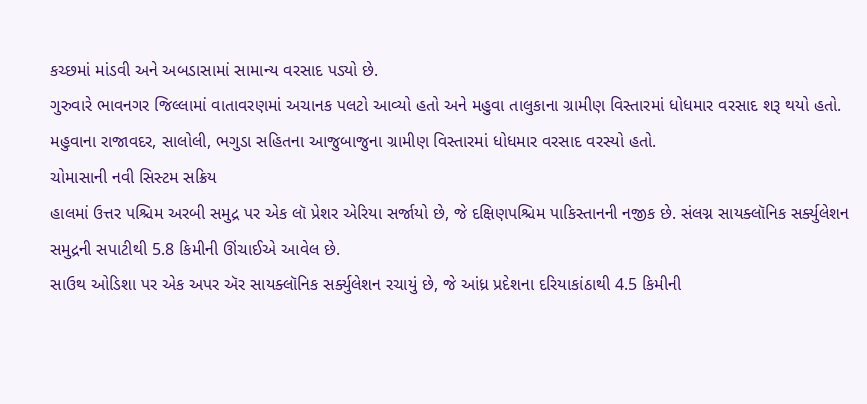કચ્છમાં માંડવી અને અબડાસામાં સામાન્ય વરસાદ પડ્યો છે.
ગુરુવારે ભાવનગર જિલ્લામાં વાતાવરણમાં અચાનક પલટો આવ્યો હતો અને મહુવા તાલુકાના ગ્રામીણ વિસ્તારમાં ધોધમાર વરસાદ શરૂ થયો હતો.
મહુવાના રાજાવદર, સાલોલી, ભગુડા સહિતના આજુબાજુના ગ્રામીણ વિસ્તારમાં ધોધમાર વરસાદ વરસ્યો હતો.
ચોમાસાની નવી સિસ્ટમ સક્રિય
હાલમાં ઉત્તર પશ્ચિમ અરબી સમુદ્ર પર એક લૉ પ્રેશર એરિયા સર્જાયો છે, જે દક્ષિણપશ્ચિમ પાકિસ્તાનની નજીક છે. સંલગ્ન સાયક્લૉનિક સર્ક્યુલેશન સમુદ્રની સપાટીથી 5.8 કિમીની ઊંચાઈએ આવેલ છે.
સાઉથ ઓડિશા પર એક અપર ઍર સાયક્લૉનિક સર્ક્યુલેશન રચાયું છે, જે આંધ્ર પ્રદેશના દરિયાકાંઠાથી 4.5 કિમીની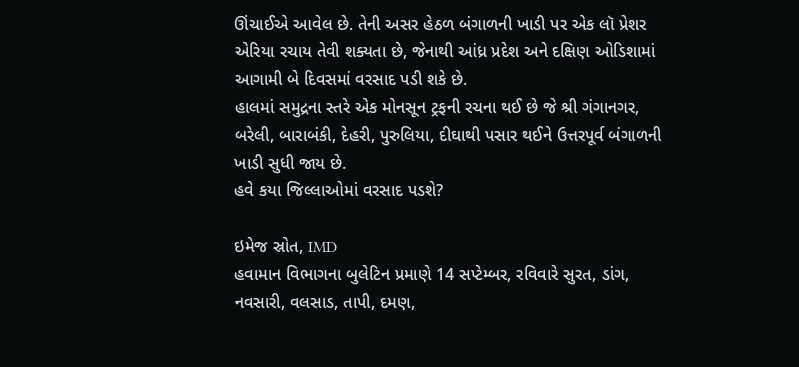ઊંચાઈએ આવેલ છે. તેની અસર હેઠળ બંગાળની ખાડી પર એક લૉ પ્રેશર એરિયા રચાય તેવી શક્યતા છે, જેનાથી આંધ્ર પ્રદેશ અને દક્ષિણ ઓડિશામાં આગામી બે દિવસમાં વરસાદ પડી શકે છે.
હાલમાં સમુદ્રના સ્તરે એક મોનસૂન ટ્રફની રચના થઈ છે જે શ્રી ગંગાનગર, બરેલી, બારાબંકી, દેહરી, પુરુલિયા, દીઘાથી પસાર થઈને ઉત્તરપૂર્વ બંગાળની ખાડી સુધી જાય છે.
હવે કયા જિલ્લાઓમાં વરસાદ પડશે?

ઇમેજ સ્રોત, IMD
હવામાન વિભાગના બુલેટિન પ્રમાણે 14 સપ્ટેમ્બર, રવિવારે સુરત, ડાંગ, નવસારી, વલસાડ, તાપી, દમણ,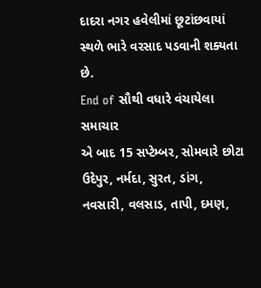દાદરા નગર હવેલીમાં છૂટાંછવાયાં સ્થળે ભારે વરસાદ પડવાની શક્યતા છે.
End of સૌથી વધારે વંચાયેલા સમાચાર
એ બાદ 15 સપ્ટેમ્બર, સોમવારે છોટા ઉદેપુર, નર્મદા, સુરત, ડાંગ, નવસારી, વલસાડ, તાપી, દમણ,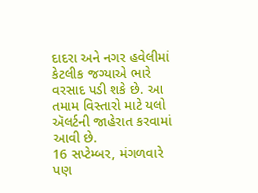દાદરા અને નગર હવેલીમાં કેટલીક જગ્યાએ ભારે વરસાદ પડી શકે છે. આ તમામ વિસ્તારો માટે યલો ઍલર્ટની જાહેરાત કરવામાં આવી છે.
16 સપ્ટેમ્બર, મંગળવારે પણ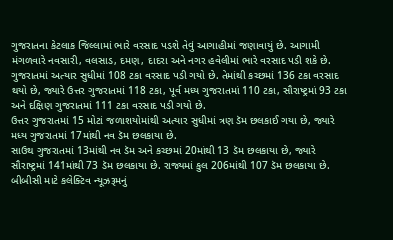ગુજરાતના કેટલાક જિલ્લામાં ભારે વરસાદ પડશે તેવું આગાહીમાં જણાવાયું છે. આગામી મંગળવારે નવસારી, વલસાડ, દમણ, દાદરા અને નગર હવેલીમાં ભારે વરસાદ પડી શકે છે.
ગુજરાતમાં અત્યાર સુધીમાં 108 ટકા વરસાદ પડી ગયો છે. તેમાંથી કચ્છમાં 136 ટકા વરસાદ થયો છે, જ્યારે ઉત્તર ગુજરાતમાં 118 ટકા, પૂર્વ મધ્ય ગુજરાતમાં 110 ટકા, સૌરાષ્ટ્રમાં 93 ટકા અને દક્ષિણ ગુજરાતમાં 111 ટકા વરસાદ પડી ગયો છે.
ઉત્તર ગુજરાતમાં 15 મોટાં જળાશયોમાંથી અત્યાર સુધીમાં ત્રણ ડૅમ છલકાઈ ગયા છે, જ્યારે મધ્ય ગુજરાતમાં 17માંથી નવ ડૅમ છલકાયા છે.
સાઉથ ગુજરાતમાં 13માંથી નવ ડૅમ અને કચ્છમાં 20માંથી 13 ડૅમ છલકાયા છે, જ્યારે સૌરાષ્ટ્રમાં 141માંથી 73 ડૅમ છલકાયા છે. રાજ્યમાં કુલ 206માંથી 107 ડૅમ છલકાયા છે.
બીબીસી માટે કલેક્ટિવ ન્યૂઝરૂમનું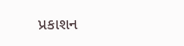પ્રકાશન